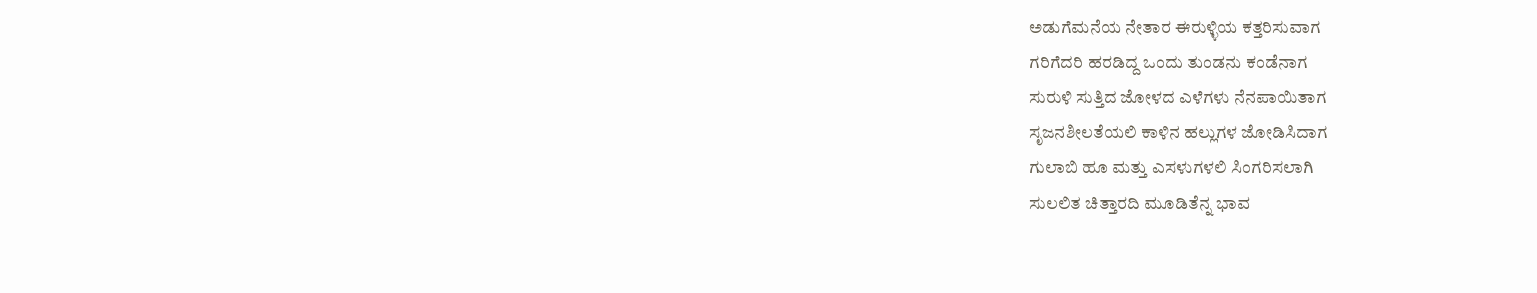ಅಡುಗೆಮನೆಯ ನೇತಾರ ಈರುಳ್ಳಿಯ ಕತ್ತರಿಸುವಾಗ
ಗರಿಗೆದರಿ ಹರಡಿದ್ದ ಒಂದು ತುಂಡನು ಕಂಡೆನಾಗ
ಸುರುಳಿ ಸುತ್ತಿದ ಜೋಳದ ಎಳೆಗಳು ನೆನಪಾಯಿತಾಗ
ಸೃಜನಶೀಲತೆಯಲಿ ಕಾಳಿನ ಹಲ್ಲುಗಳ ಜೋಡಿಸಿದಾಗ
ಗುಲಾಬಿ ಹೂ ಮತ್ತು ಎಸಳುಗಳಲಿ ಸಿಂಗರಿಸಲಾಗಿ
ಸುಲಲಿತ ಚಿತ್ತಾರದಿ ಮೂಡಿತೆನ್ನ ಭಾವ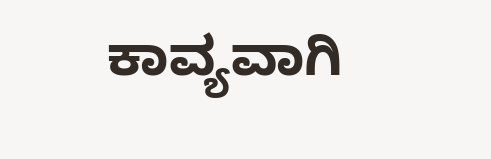ಕಾವ್ಯವಾಗಿ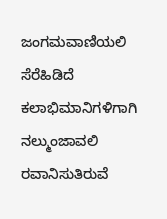ಜಂಗಮವಾಣಿಯಲಿ ಸೆರೆಹಿಡಿದೆ ಕಲಾಭಿಮಾನಿಗಳಿಗಾಗಿ
ನಲ್ಮುಂಜಾವಲಿ ರವಾನಿಸುತಿರುವೆ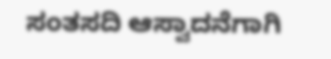ಸಂತಸದಿ ಆಸ್ವಾದನೆಗಾಗಿ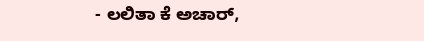- ಲಲಿತಾ ಕೆ ಅಚಾರ್,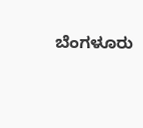ಬೆಂಗಳೂರು